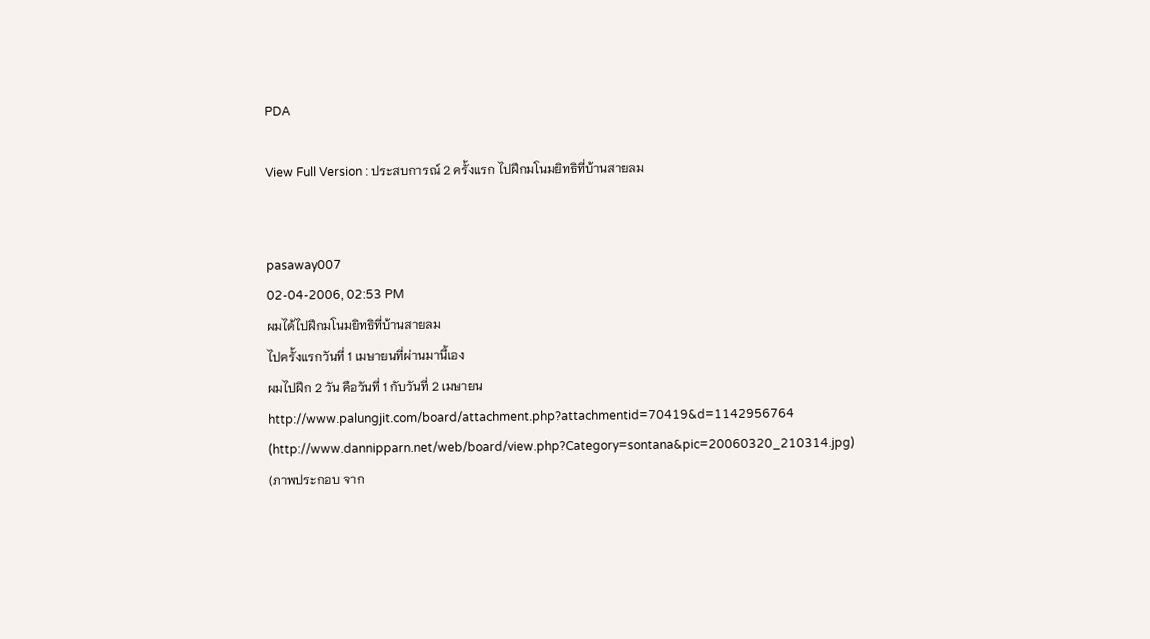PDA

View Full Version : ประสบการณ์ 2 ครั้งแรก ไปฝึกมโนมยิทธิที่บ้านสายลม


pasaway007
02-04-2006, 02:53 PM
ผมได้ไปฝึกมโนมยิทธิที่บ้านสายลม
ไปครั้งแรกวันที่ 1 เมษายนที่ผ่านมานี้เอง
ผมไปฝึก 2 วัน คือวันที่ 1 กับวันที่ 2 เมษายน
http://www.palungjit.com/board/attachment.php?attachmentid=70419&d=1142956764 (http://www.dannipparn.net/web/board/view.php?Category=sontana&pic=20060320_210314.jpg)
(ภาพประกอบ จาก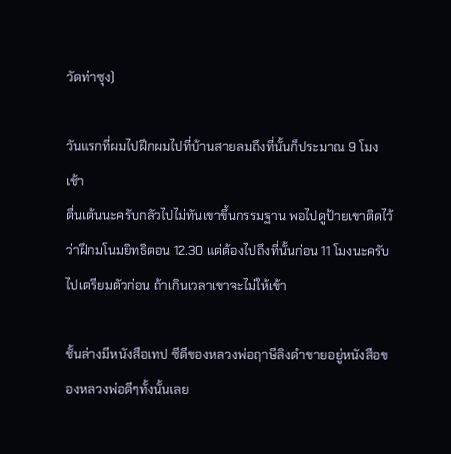วัดท่าซุง)

วันแรกที่ผมไปฝึกผมไปที่บ้านสายลมถึงที่นั้นก็ประมาณ 9 โมงเช้า
ตื่นเต้นนะครับกลัวไปไม่ทันเขาขึ้นกรรมฐาน พอไปดูป้ายเขาติดไว้ว่าฝึกมโนมยิทธิตอน 12.30 แต่ต้องไปถึงที่นั้นก่อน 11 โมงนะครับไปเตรียมตัวก่อน ถ้าเกินเวลาเขาจะไม่ให้เข้า

ชั้นล่างมีหนังสือเทป ซีดีของหลวงพ่อฤาษีลิงดำขายอยู่หนังสือของหลวงพ่อดีๆทั้งนั้นเลย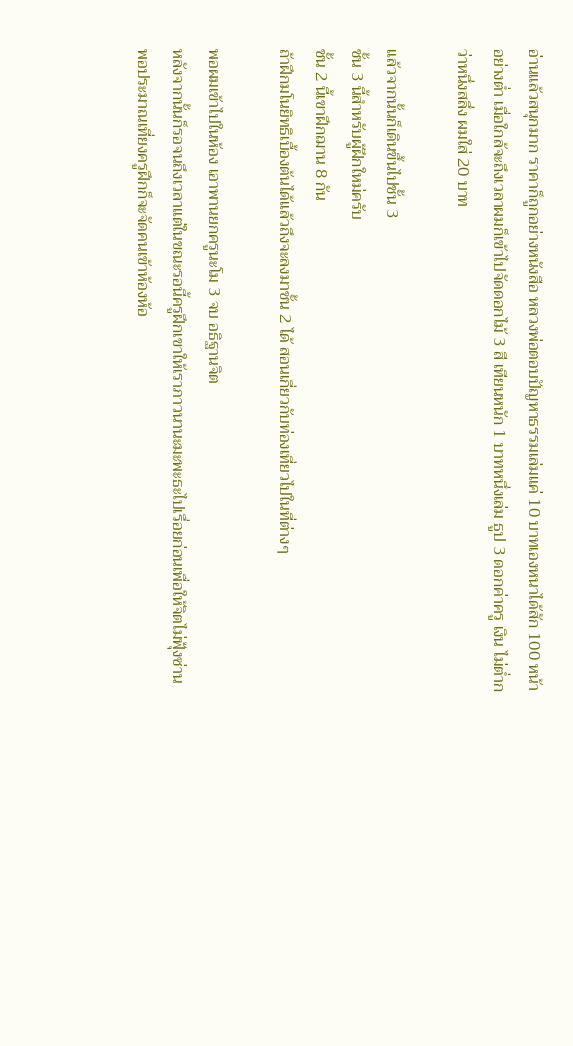อ่านแล้วสนุกมาก ราคาก็ถูกอย่างหนังสือ หลวงพ่อตอบปัญหาธรรมเล่มแค่ 10 บาทเองหนาได้สัก 100 หน้าอย่างต่ำ เมื่อใกล้จะถึงเวลาผมก็เข้าไปจัดดอกไม้ 3 สี เทียนหนัก 1 บาทหนึ่งเล่ม ธูป 3 ดอกค่าครู เงิน ไม่ต่ำกว่าหนึ่งสลึ่ง ผมใส่ 20 บาท

แล้วจากนั้นก็เดินขึ้นไปชั้น 3
ชั้น 3 นี้สำหรับผู้ฝึกใหม่ครับ
ชั้น 2 นี้เขาฝึกฌาน 8 กัน
ถ้าฝึกมโนยิทธิเบื้องต้นได้แล้วถึงจะลงมาชั้น 2 ได้ สอนเกี่ยวกับท่องเที่ยวไปในที่ต่างๆ

พอผมเข้าไปในห้อง เอาพานยกครูนะโม 3 จบ อธิฐานจิต
หลังจากนั้นก็รอจนถึงเวลาแต่ในขณะรอนี้ครูฝึกเขาให้เราภาวนานะมะพะธะไปเรื่อยก่อนเพื่อให้จิตไม่ฟุ้งซ่าน
พอประมาณเที่ยงครูฝึกก็จะจัดคนเข้าห้องห้อ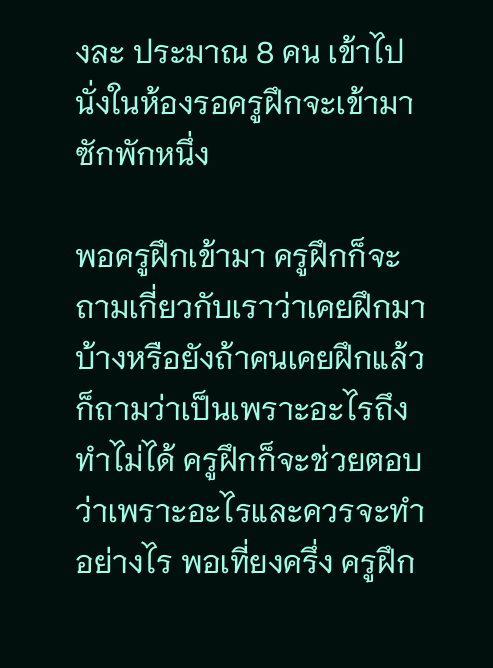งละ ประมาณ 8 คน เข้าไปนั่งในห้องรอครูฝึกจะเข้ามาซักพักหนึ่ง

พอครูฝึกเข้ามา ครูฝึกก็จะถามเกี่ยวกับเราว่าเคยฝึกมาบ้างหรือยังถ้าคนเคยฝึกแล้วก็ถามว่าเป็นเพราะอะไรถึงทำไม่ได้ ครูฝึกก็จะช่วยตอบว่าเพราะอะไรและควรจะทำอย่างไร พอเที่ยงครึ่ง ครูฝึก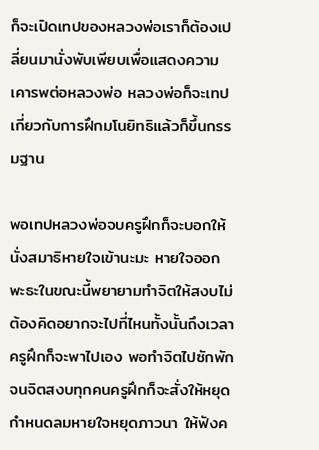ก็จะเปิดเทปของหลวงพ่อเราก็ต้องเปลี่ยนมานั่งพับเพียบเพื่อแสดงความเคารพต่อหลวงพ่อ หลวงพ่อก็จะเทปเกี่ยวกับการฝึกมโนยิทธิแล้วก็ขึ้นกรรมฐาน

พอเทปหลวงพ่อจบครูฝึกก็จะบอกให้นั่งสมาธิหายใจเข้านะมะ หายใจออกพะธะในขณะนี้พยายามทำจิตให้สงบไม่ต้องคิดอยากจะไปที่ไหนทั้งนั้นถึงเวลาครูฝึกก็จะพาไปเอง พอทำจิตไปซักพักจนจิตสงบทุกคนครูฝึกก็จะสั่งให้หยุดกำหนดลมหายใจหยุดภาวนา ให้ฟังค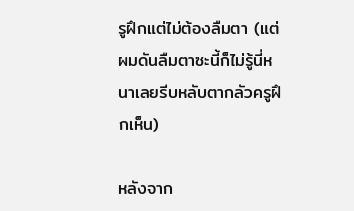รูฝึกแต่ไม่ต้องลืมตา (แต่ผมดันลืมตาซะนี้ก็ไม่รู้นี่หนาเลยรีบหลับตากลัวครูฝึกเห็น)

หลังจาก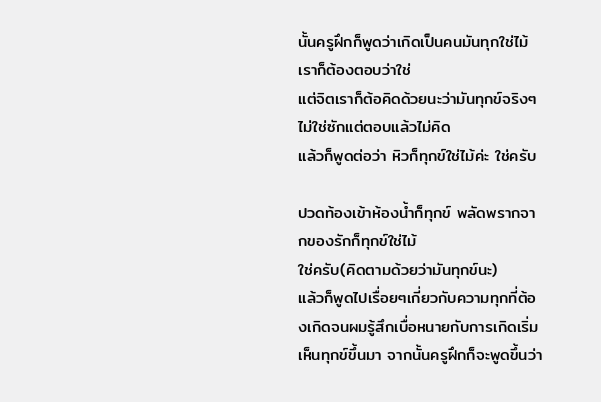นั้นครูฝึกก็พูดว่าเกิดเป็นคนมันทุกใช่ไม้ เราก็ต้องตอบว่าใช่
แต่จิตเราก็ต้อคิดด้วยนะว่ามันทุกข์จริงๆไม่ใช่ซักแต่ตอบแล้วไม่คิด
แล้วก็พูดต่อว่า หิวก็ทุกข์ใช่ไม้ค่ะ ใช่ครับ

ปวดท้องเข้าห้องน้ำก็ทุกข์ พลัดพรากจากของรักก็ทุกข์ใช่ไม้
ใช่ครับ(คิดตามด้วยว่ามันทุกข์นะ)
แล้วก็พูดไปเรื่อยๆเกี่ยวกับความทุกที่ต้องเกิดจนผมรู้สึกเบื่อหนายกับการเกิดเริ่มเห็นทุกข์ขึ้นมา จากนั้นครูฝึกก็จะพูดขึ้นว่า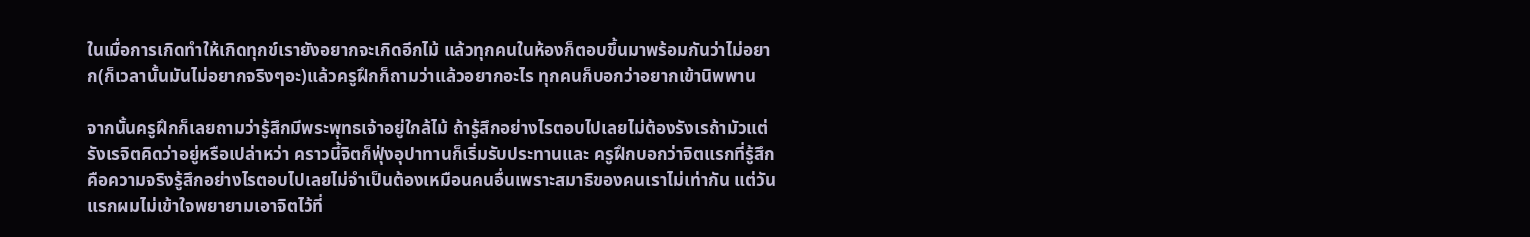ในเมื่อการเกิดทำให้เกิดทุกข์เรายังอยากจะเกิดอีกไม้ แล้วทุกคนในห้องก็ตอบขึ้นมาพร้อมกันว่าไม่อยาก(ก็เวลานั้นมันไม่อยากจริงๆอะ)แล้วครูฝึกก็ถามว่าแล้วอยากอะไร ทุกคนก็บอกว่าอยากเข้านิพพาน

จากนั้นครูฝึกก็เลยถามว่ารู้สึกมีพระพุทธเจ้าอยู่ใกล้ไม้ ถ้ารู้สึกอย่างไรตอบไปเลยไม่ต้องรังเรถ้ามัวแต่รังเรจิตคิดว่าอยู่หรือเปล่าหว่า คราวนี้จิตก็ฟุ่งอุปาทานก็เริ่มรับประทานและ ครูฝึกบอกว่าจิตแรกที่รู้สึกคือความจริงรู้สึกอย่างไรตอบไปเลยไม่จำเป็นต้องเหมือนคนอื่นเพราะสมาธิของคนเราไม่เท่ากัน แต่วันแรกผมไม่เข้าใจพยายามเอาจิตไว้ที่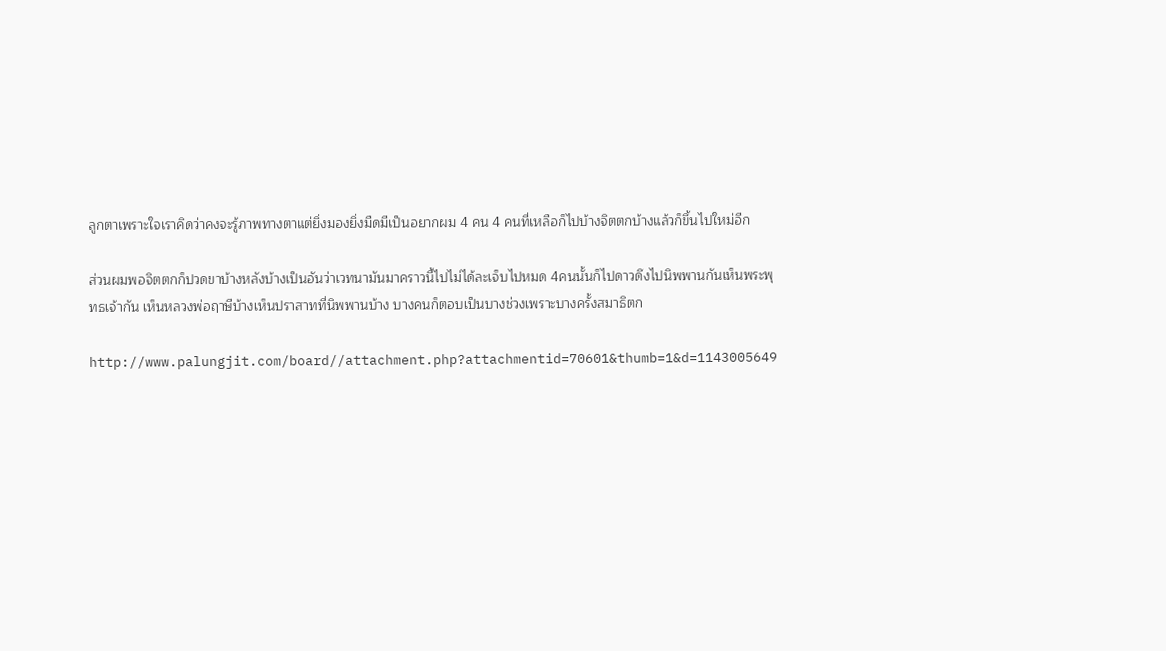ลูกตาเพราะใจเราคิดว่าคงจะรู้ภาพทางตาแต่ยิ่งมองยิ่งมืดมีเป็นอยากผม 4 คน 4 คนที่เหลือก็ไปบ้างจิตตกบ้างแล้วก็ขึ้นไปใหม่อีก

ส่วนผมพอจิตตกก็ปวดขาบ้างหลังบ้างเป็นอันว่าเวทนามันมาคราวนี้ไปไม่ได้ละเจ็บไปหมด 4คนนั้นก็ไปดาวดึงไปนิพพานกันเห็นพระพุทธเจ้ากัน เห็นหลวงพ่อฤาษีบ้างเห็นปราสาทที่นิพพานบ้าง บางคนก็ตอบเป็นบางช่วงเพราะบางครั้งสมาธิตก

http://www.palungjit.com/board//attachment.php?attachmentid=70601&thumb=1&d=1143005649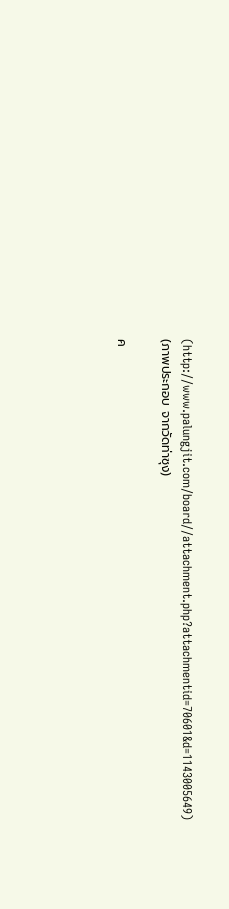(http://www.palungjit.com/board//attachment.php?attachmentid=70601&d=1143005649)
(ภาพประกอบ จากวัดท่าซุง)

ค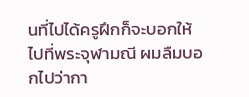นที่ไปได้ครูฝึกก็จะบอกให้ไปที่พระจุฬามณี ผมลืมบอกไปว่ากา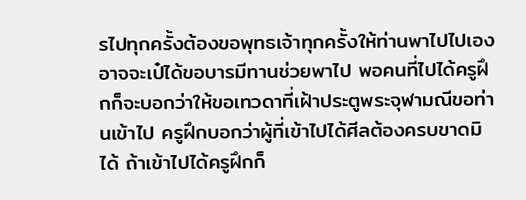รไปทุกครั้งต้องขอพุทธเจ้าทุกครั้งให้ท่านพาไปไปเองอาจจะเป๋ได้ขอบารมีทานช่วยพาไป พอคนที่ไปได้ครูฝึกก็จะบอกว่าให้ขอเทวดาที่เฝ้าประตูพระจุฬามณีขอท่านเข้าไป ครูฝึกบอกว่าผู้ที่เข้าไปได้ศีลต้องครบขาดมิได้ ถ้าเข้าไปได้ครูฝึกก็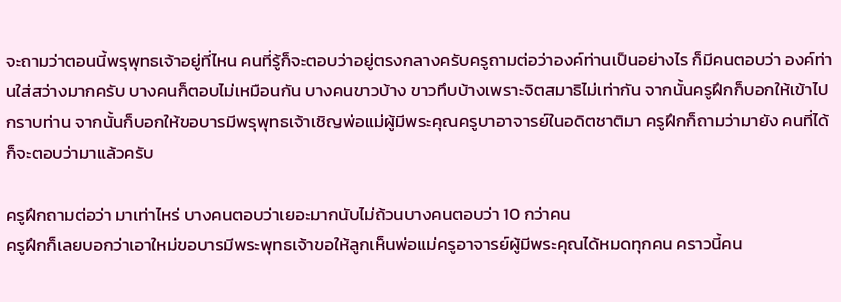จะถามว่าตอนนี้พรุพุทธเจ้าอยู่ที่ไหน คนที่รู้ก็จะตอบว่าอยู่ตรงกลางครับครูถามต่อว่าองค์ท่านเป็นอย่างไร ก็มีคนตอบว่า องค์ท่านใส่สว่างมากครับ บางคนก็ตอบไม่เหมือนกัน บางคนขาวบ้าง ขาวทึบบ้างเพราะจิตสมาธิไม่เท่ากัน จากนั้นครูฝึกก็บอกให้เข้าไปกราบท่าน จากนั้นก็บอกให้ขอบารมีพรุพุทธเจ้าเชิญพ่อแม่ผู้มีพระคุณครูบาอาจารย์ในอดิตชาติมา ครูฝึกก็ถามว่ามายัง คนที่ได้ก็จะตอบว่ามาแล้วครับ

ครูฝึกถามต่อว่า มาเท่าไหร่ บางคนตอบว่าเยอะมากนับไม่ถ้วนบางคนตอบว่า 10 กว่าคน
ครูฝึกก็เลยบอกว่าเอาใหม่ขอบารมีพระพุทธเจ้าขอให้ลูกเห็นพ่อแม่ครูอาจารย์ผู้มีพระคุณได้หมดทุกคน คราวนี้คน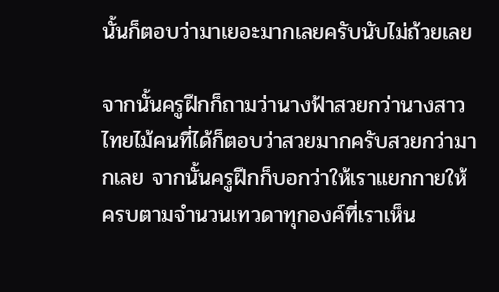นั้นก็ตอบว่ามาเยอะมากเลยครับนับไม่ถ้วยเลย

จากนั้นครูฝึกก็ถามว่านางฟ้าสวยกว่านางสาวไทยไม้คนที่ได้ก็ตอบว่าสวยมากครับสวยกว่ามากเลย จากนั้นครูฝึกก็บอกว่าให้เราแยกกายให้ครบตามจำนวนเทวดาทุกองค์ที่เราเห็น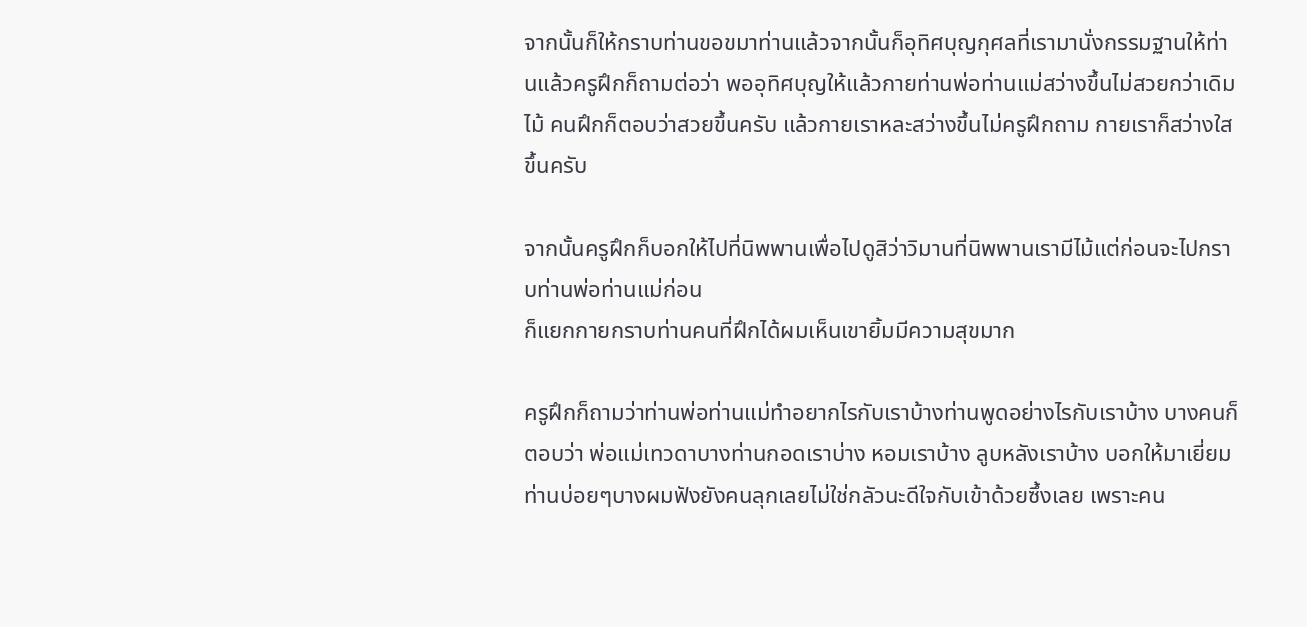จากนั้นก็ให้กราบท่านขอขมาท่านแล้วจากนั้นก็อุทิศบุญกุศลที่เรามานั่งกรรมฐานให้ท่านแล้วครูฝึกก็ถามต่อว่า พออุทิศบุญให้แล้วกายท่านพ่อท่านแม่สว่างขึ้นไม่สวยกว่าเดิมไม้ คนฝึกก็ตอบว่าสวยขึ้นครับ แล้วกายเราหละสว่างขึ้นไม่ครูฝึกถาม กายเราก็สว่างใสขึ้นครับ

จากนั้นครูฝึกก็บอกให้ไปที่นิพพานเพื่อไปดูสิว่าวิมานที่นิพพานเรามีไม้แต่ก่อนจะไปกราบท่านพ่อท่านแม่ก่อน
ก็แยกกายกราบท่านคนที่ฝึกได้ผมเห็นเขายิ้มมีความสุขมาก

ครูฝึกก็ถามว่าท่านพ่อท่านแม่ทำอยากไรกับเราบ้างท่านพูดอย่างไรกับเราบ้าง บางคนก็ตอบว่า พ่อแม่เทวดาบางท่านกอดเราบ่าง หอมเราบ้าง ลูบหลังเราบ้าง บอกให้มาเยี่ยมท่านบ่อยๆบางผมฟังยังคนลุกเลยไม่ใช่กลัวนะดีใจกับเข้าด้วยซึ้งเลย เพราะคน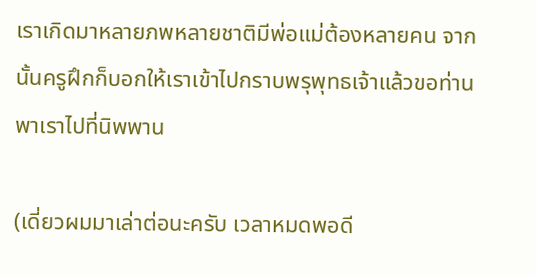เราเกิดมาหลายภพหลายชาติมีพ่อแม่ต้องหลายคน จากนั้นครูฝึกก็บอกให้เราเข้าไปกราบพรุพุทธเจ้าแล้วขอท่านพาเราไปที่นิพพาน

(เดี่ยวผมมาเล่าต่อนะครับ เวลาหมดพอดี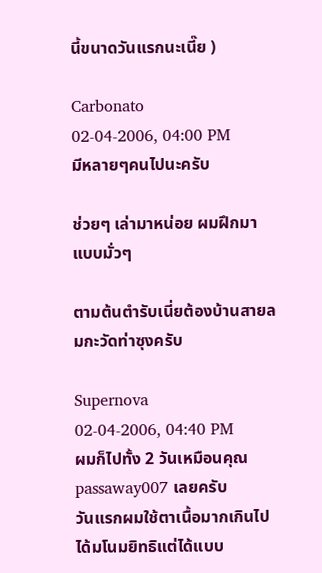นี้ขนาดวันแรกนะเนี๊ย )

Carbonato
02-04-2006, 04:00 PM
มีหลายๆคนไปนะครับ

ช่วยๆ เล่ามาหน่อย ผมฝึกมาแบบมั่วๆ

ตามต้นตำรับเนี่ยต้องบ้านสายลมกะวัดท่าซุงครับ

Supernova
02-04-2006, 04:40 PM
ผมก็ไปทั้ง 2 วันเหมือนคุณ passaway007 เลยครับ
วันแรกผมใช้ตาเนื้อมากเกินไป ได้มโนมยิทธิแต่ได้แบบ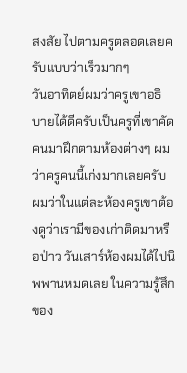สงสัย ไปตามครูตลอดเลยครับแบบว่าเร็วมากๆ
วันอาทิตย์ผมว่าครูเขาอธิบายได้ดีครับเป็นครูที่เขาคัดคนมาฝึกตามห้องต่างๆ ผมว่าครูคนนี้เก่งมากเลยครับ ผมว่าในแต่ละห้องครูเขาต้องดูว่าเรามีของเก่าติดมาหรือป่าว วันเสาร์ห้องผมได้ไปนิพพานหมดเลย ในความรู้สึกของ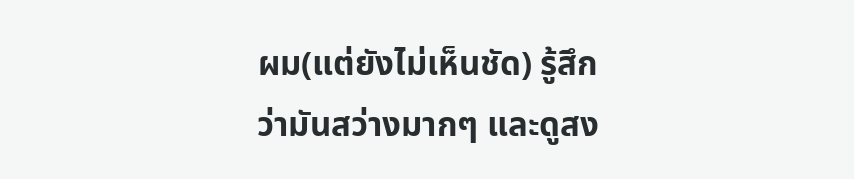ผม(แต่ยังไม่เห็นชัด) รู้สึกว่ามันสว่างมากๆ และดูสง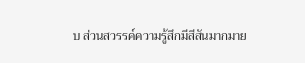บ ส่วนสวรรค์ความรู้สึกมีสีสันมากมาย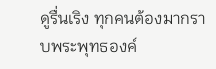ดูรื่นเริง ทุกคนต้องมากราบพระพุทธองค์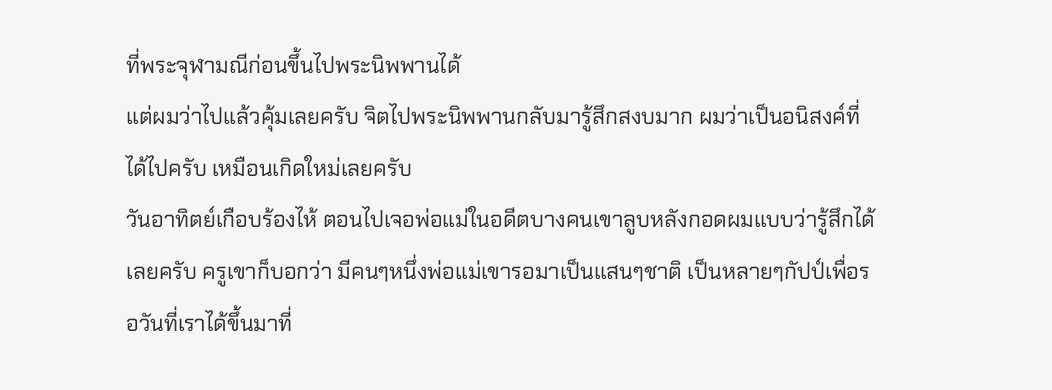ที่พระจุฬามณีก่อนขึ้นไปพระนิพพานได้
แต่ผมว่าไปแล้วคุ้มเลยครับ จิตไปพระนิพพานกลับมารู้สึกสงบมาก ผมว่าเป็นอนิสงค์ที่ได้ไปครับ เหมือนเกิดใหม่เลยครับ
วันอาทิตย์เกือบร้องไห้ ตอนไปเจอพ่อแม่ในอดีตบางคนเขาลูบหลังกอดผมแบบว่ารู้สึกได้เลยครับ ครูเขาก็บอกว่า มีคนๆหนึ่งพ่อแม่เขารอมาเป็นแสนๆชาติ เป็นหลายๆกัปป์เพื่อรอวันที่เราได้ขึ้นมาที่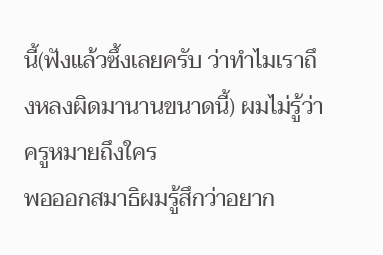นี้(ฟังแล้วซึ้งเลยครับ ว่าทำไมเราถึงหลงผิดมานานขนาดนี้) ผมไม่รู้ว่าครูหมายถึงใคร
พอออกสมาธิผมรู้สึกว่าอยาก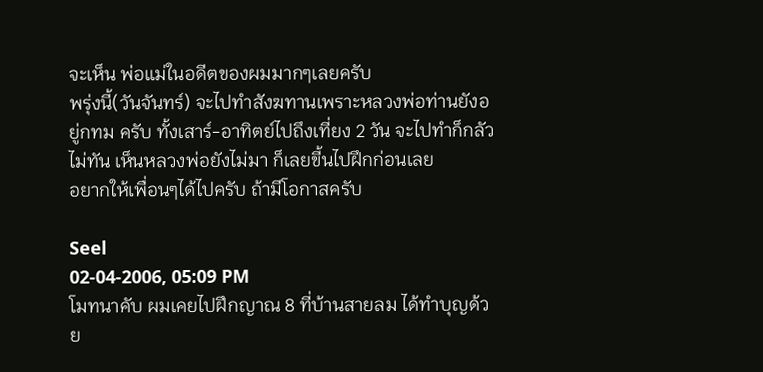จะเห็น พ่อแม่ในอดีตของผมมากๆเลยครับ
พรุ่งนี้(วันจันทร์) จะไปทำสังฆทานเพราะหลวงพ่อท่านยังอยู่กทม ครับ ทั้งเสาร์-อาทิตย์ไปถึงเที่ยง 2 วัน จะไปทำก็กลัวไม่ทัน เห็นหลวงพ่อยังไม่มา ก็เลยขี้นไปฝึกก่อนเลย
อยากให้เพื่อนๆได้ไปครับ ถ้ามีโอกาสครับ

Seel
02-04-2006, 05:09 PM
โมทนาคับ ผมเคยไปฝึกญาณ 8 ที่บ้านสายลม ได้ทำบุญด้วย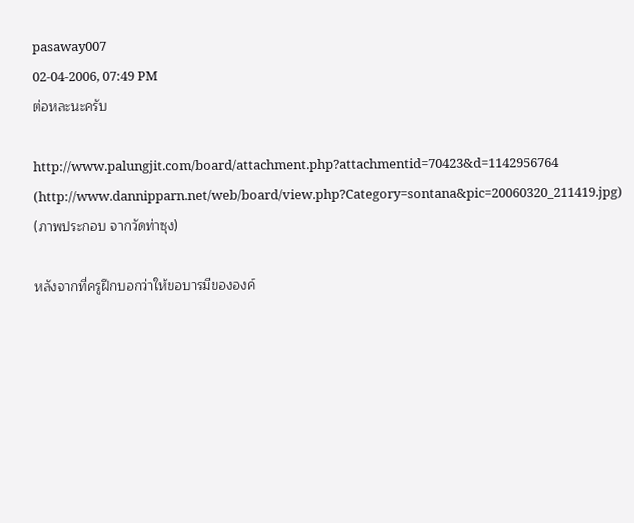pasaway007
02-04-2006, 07:49 PM
ต่อหละนะครับ

http://www.palungjit.com/board/attachment.php?attachmentid=70423&d=1142956764 (http://www.dannipparn.net/web/board/view.php?Category=sontana&pic=20060320_211419.jpg)
(ภาพประกอบ จากวัดท่าซุง)

หลังจากที่ครูฝึกบอกว่าให้ขอบารมีขององค์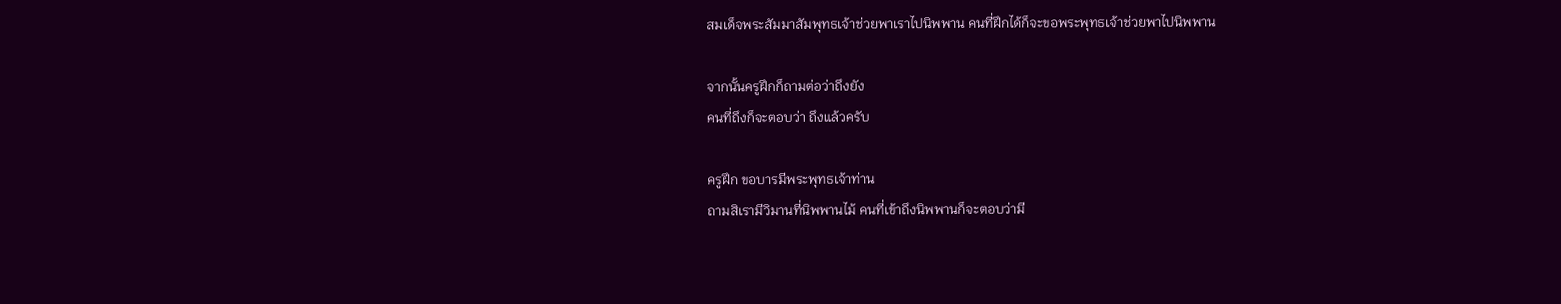สมเด็จพระสัมมาสัมพุทธเจ้าช่วยพาเราไปนิพพาน คนที่ฝึกได้ก็จะขอพระพุทธเจ้าช่วยพาไปนิพพาน

จากนั้นครูฝึกก็ถามต่อว่าถึงยัง
คนที่ถึงก็จะตอบว่า ถึงแล้วครับ

ครูฝึก ขอบารมีพระพุทธเจ้าท่าน
ถามสิเรามีวิมานที่นิพพานไม้ คนที่เข้าถึงนิพพานก็จะตอบว่ามี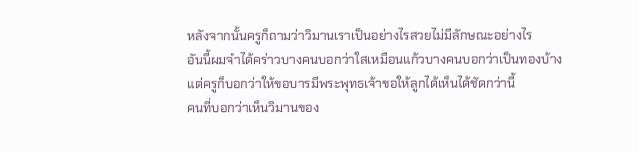หลังจากนั้นครูก็ถามว่าวิมานเราเป็นอย่างไรสวยไม่มีลักษณะอย่างไร
อันนี้ผมจำได้คร่าวบางคนบอกว่าใสเหมือนแก้วบางคนบอกว่าเป็นทองบ้าง
แต่ครูก็บอกว่าให้ขอบารมีพระพุทธเจ้าขอให้ลูกได้เห็นได้ชัดกว่านี้
คนที่บอกว่าเห็นวิมานของ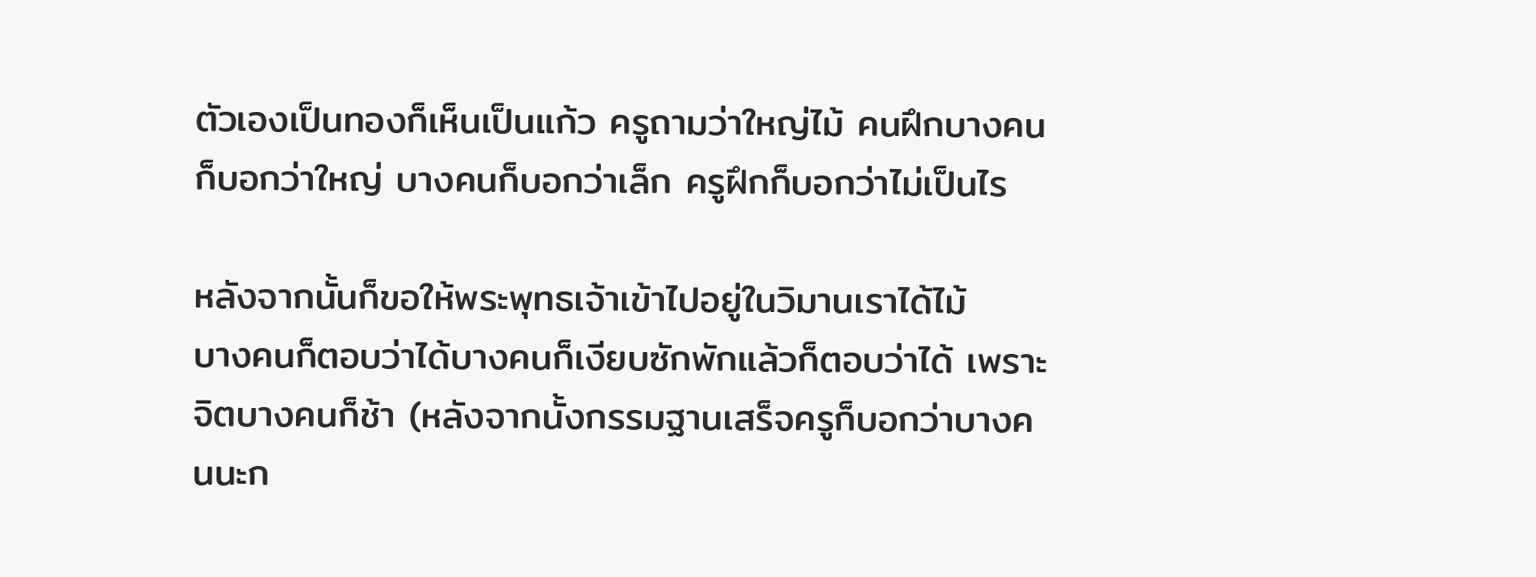ตัวเองเป็นทองก็เห็นเป็นแก้ว ครูถามว่าใหญ่ไม้ คนฝึกบางคนก็บอกว่าใหญ่ บางคนก็บอกว่าเล็ก ครูฝึกก็บอกว่าไม่เป็นไร

หลังจากนั้นก็ขอให้พระพุทธเจ้าเข้าไปอยู่ในวิมานเราได้ไม้
บางคนก็ตอบว่าได้บางคนก็เงียบซักพักแล้วก็ตอบว่าได้ เพราะจิตบางคนก็ช้า (หลังจากนั้งกรรมฐานเสร็จครูก็บอกว่าบางคนนะก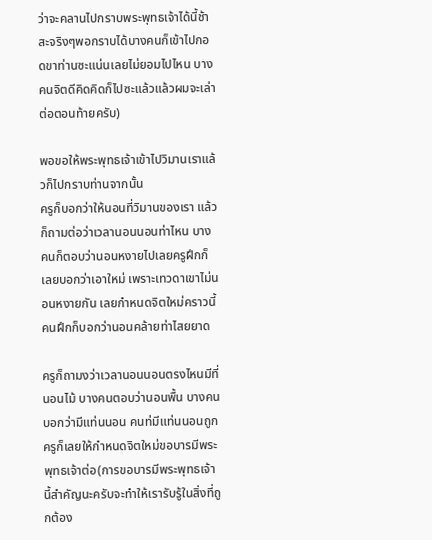ว่าจะคลานไปกราบพระพุทธเจ้าได้นี้ช้าสะจริงๆพอกราบได้บางคนก็เข้าไปกอดขาท่านซะแน่นเลยไม่ยอมไปไหน บางคนจิตดีคิดคิดก็ไปซะแล้วแล้วผมจะเล่าต่อตอนท้ายครับ)

พอขอให้พระพุทธเจ้าเข้าไปวิมานเราแล้วก็ไปกราบท่านจากนั้น
ครูก็บอกว่าให้นอนที่วิมานของเรา แล้วก็ถามต่อว่าเวลานอนนอนท่าไหน บางคนก็ตอบว่านอนหงายไปเลยครูฝึกก็เลยบอกว่าเอาใหม่ เพราะเทวดาเขาไม่นอนหงายกัน เลยกำหนดจิตใหม่คราวนี้คนฝึกก็บอกว่านอนคล้ายท่าไสยยาด

ครูก็ถามงว่าเวลานอนนอนตรงไหนมีที่นอนไม้ บางคนตอบว่านอนพื้น บางคนบอกว่ามีแท่นนอน คนท่มีแท่นนอนถูก ครูก็เลยให้กำหนดจิตใหม่ขอบารมีพระพุทธเจ้าต่อ(การขอบารมีพระพุทธเจ้านี้สำคัญนะครับจะทำให้เรารับรู้ในสิ่งที่ถูกต้อง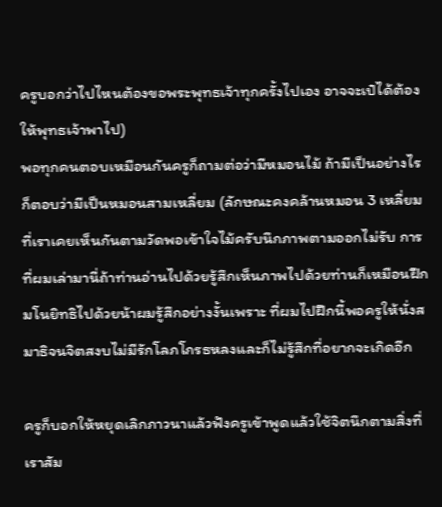ครูบอกว่าไปไหนต้องขอพระพุทธเจ้าทุกครั้งไปเอง อาจจะเป๋ได้ต้องให้พุทธเจ้าพาไป)
พอทุกคนตอบเหมือนกันครูก็ถามต่อว่ามีหมอนไม้ ถ้ามีเป็นอย่างไร ก็ตอบว่ามีเป็นหมอนสามเหลี่ยม (ลักษณะคงคล้านหมอน 3 เหลี่ยมที่เราเคยเห็นกันตามวัดพอเข้าใจไม้ครับนึกภาพตามออกไม่รับ การที่ผมเล่ามานี่ถ้าท่านอ่านไปด้วยรู้สึกเห็นภาพไปด้วยท่านก็เหมือนฝึกมโนยิทธิไปด้วยน้าผมรู้สึกอย่างงั้นเพราะ ที่ผมไปฝึกนี้พอครูให้นั่งสมาธิจนจิตสงบไม่มีรักโลภโกรธหลงและก็ไม่รู้สึกที่อยากจะเกิดอีก

ครูก็บอกให้หยุดเลิกภาวนาแล้วฟังครูเข้าพูดแล้วใช้จิตนึกตามสิ่งที่เราสัม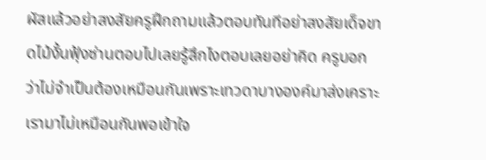ผัสแล้วอย่าสงสัยครูฝึกถามแล้วตอบทันทีอย่าสงสัยเด็จขาดไม้งั้นฟุ้งซ่านตอบไปเลยรู้สึกไงตอบเลยอย่าคิด ครูบอกว่าไม่จำเป็นต้องเหมือนกันเพราะเทวดาบางองค์มาส่งเคราะเรามาไม่เหมือนกันพอเข้าใจ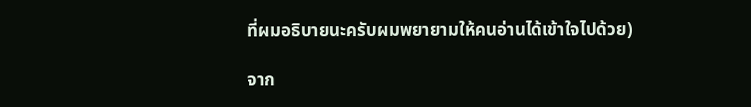ที่ผมอธิบายนะครับผมพยายามให้คนอ่านได้เข้าใจไปด้วย)

จาก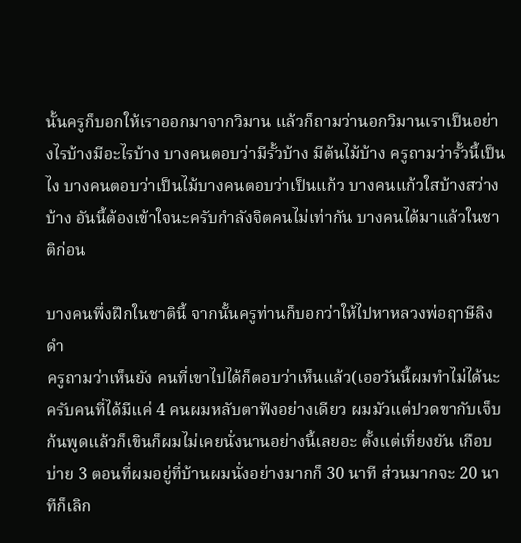นั้นครูก็บอกให้เราออกมาจากวิมาน แล้วก็ถามว่านอกวิมานเราเป็นอย่างไรบ้างมีอะไรบ้าง บางคนตอบว่ามีรั้วบ้าง มีต้นไม้บ้าง ครูถามว่ารั้วนี้เป็นไง บางคนตอบว่าเป็นไม้บางคนตอบว่าเป็นแก้ว บางคนแก้วใสบ้างสว่างบ้าง อันนี้ต้องเข้าใจนะครับกำลังจิตคนไม่เท่ากัน บางคนได้มาแล้วในชาติก่อน

บางคนพึ่งฝึกในชาตินี้ จากนั้นครูท่านก็บอกว่าให้ไปหาหลวงพ่อฤาษีลิงดำ
ครูถามว่าเห็นยัง คนที่เขาไปได้ก็ตอบว่าเห็นแล้ว(เออวันนี้ผมทำไม่ได้นะครับคนที่ได้มีแค่ 4 คนผมหลับตาฟังอย่างเดียว ผมมัวแต่ปวดขากับเจ็บก้นพูดแล้วก็เขินก็ผมไม่เคยนั่งนานอย่างนี้เลยอะ ตั้งแต่เที่ยงยัน เกือบบ่าย 3 ตอนที่ผมอยู่ที่บ้านผมนั่งอย่างมากก็ 30 นาที ส่วนมากจะ 20 นาทีก็เลิก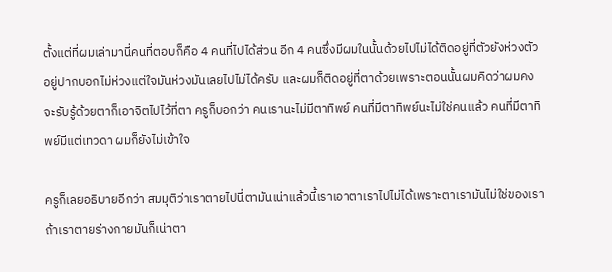ตั้งแต่ที่ผมเล่ามานี่คนที่ตอบก็คือ 4 คนที่ไปได้ส่วน อีก 4 คนซึ่งมีผมในนั้นด้วยไปไม่ได้ติดอยู่ที่ตัวยังห่วงตัวอยู่ปากบอกไม่ห่วงแต่ใจมันห่วงมันเลยไปไม่ได้ครับ และผมก็ติดอยู่ที่ตาด้วยเพราะตอนนั้นผมคิดว่าผมคงจะรับรู้ด้วยตาก็เอาจิตไปไว้ที่ตา ครูก็บอกว่า คนเรานะไม่มีตาทิพย์ คนที่มีตาทิพย์นะไม่ใช่คนแล้ว คนที่มีตาทิพย์มีแต่เทวดา ผมก็ยังไม่เข้าใจ

ครูก็เลยอธิบายอีกว่า สมมุติว่าเราตายไปนี่ตามันเน่าแล้วนี้เราเอาตาเราไปไม่ได้เพราะตาเรามันไม่ใช่ของเรา ถ้าเราตายร่างกายมันก็เน่าตา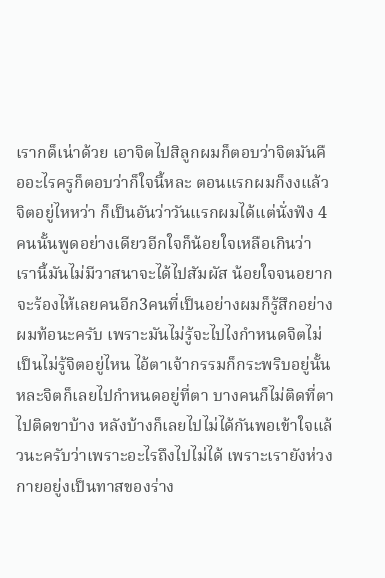เรากด็เน่าด้วย เอาจิตไปสิลูกผมก็ตอบว่าจิตมันคืออะไรครูก็ตอบว่าก็ใจนี้หละ ตอนแรกผมก็งงแล้วจิตอยู่ไหหว่า ก็เป็นอันว่าวันแรกผมได้แต่นั่งฟัง 4 คนนั้นพูดอย่างเดียวอีกใจก็น้อยใจเหลือเกินว่า เรานี้มันไม่มีวาสนาจะได้ไปสัมผัส น้อยใจจนอยากจะร้องไห้เลยคนอีก3คนที่เป็นอย่างผมก็รู้สึกอย่างผมท้อนะครับ เพราะมันไม่รู้จะไปไงกำหนดจิตไม่เป็นไม่รู้จิตอยู่ไหน ไอ้ตาเจ้ากรรมก็กระพริบอยู่นั้นหละจิตก็เลยไปกำหนดอยู่ที่ตา บางคนก็ไม่ติดที่ตาไปติดขาบ้าง หลังบ้างก็เลยไปไม่ได้กันพอเข้าใจแล้วนะครับว่าเพราะอะไรถึงไปไม่ได้ เพราะเรายังห่วงกายอยู่งเป็นทาสของร่าง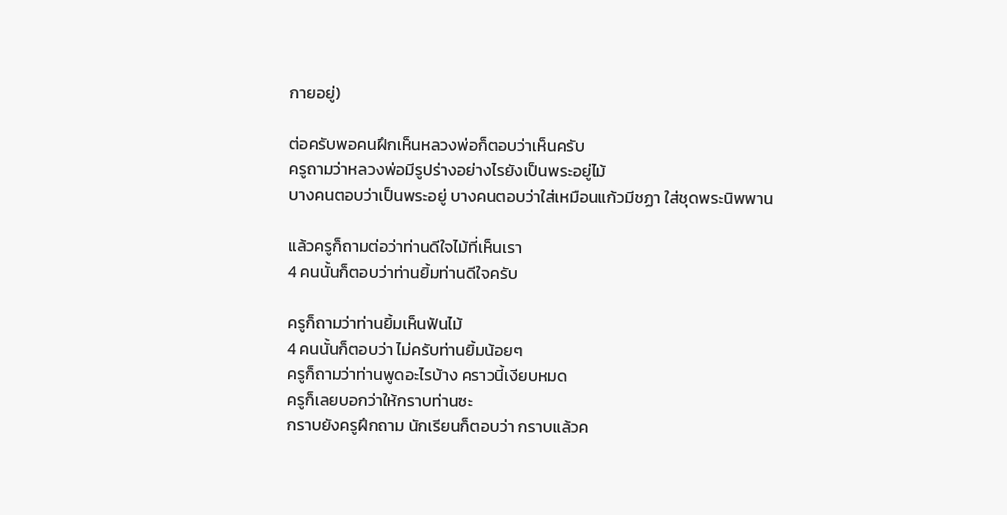กายอยู่)

ต่อครับพอคนฝึกเห็นหลวงพ่อก็ตอบว่าเห็นครับ
ครูถามว่าหลวงพ่อมีรูปร่างอย่างไรยังเป็นพระอยู่ไม้
บางคนตอบว่าเป็นพระอยู่ บางคนตอบว่าใส่เหมือนแก้วมีชฏา ใส่ชุดพระนิพพาน

แล้วครูก็ถามต่อว่าท่านดีใจไม้ที่เห็นเรา
4 คนนั้นก็ตอบว่าท่านยิ้มท่านดีใจครับ

ครูก็ถามว่าท่านยิ้มเห็นฟันไม้
4 คนนั้นก็ตอบว่า ไม่ครับท่านยิ้มน้อยๆ
ครูก็ถามว่าท่านพูดอะไรบ้าง คราวนี้เงียบหมด
ครูก็เลยบอกว่าให้กราบท่านซะ
กราบยังครูฝึกถาม นักเรียนก็ตอบว่า กราบแล้วค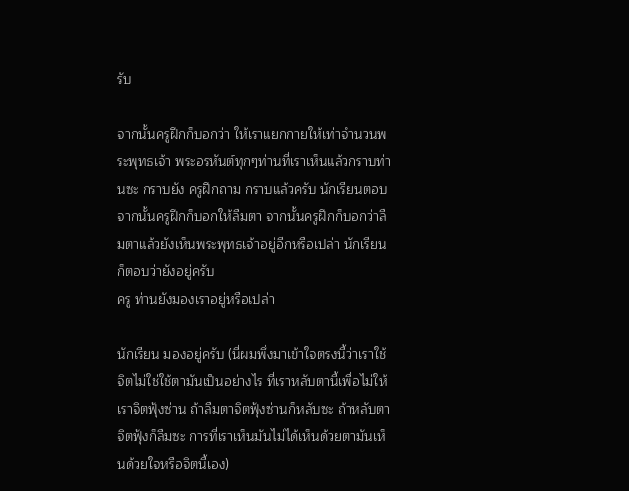รับ

จากนั้นครูฝึกก็บอกว่า ให้เราแยกกายให้เท่าจำนวนพระพุทธเจ้า พระอรหันต์ทุกๆท่านที่เราเห็นแล้วกราบท่านซะ กราบยัง ครูฝึกถาม กราบแล้วครับ นักเรียนตอบ จากนั้นครูฝึกก็บอกให้ลืมตา จากนั้นครูฝึกก็บอกว่าลืมตาแล้วยังเห็นพระพุทธเจ้าอยู่อีกหรือเปล่า นักเรียนก็ตอบว่ายังอยู่ครับ
ครู ท่านยังมองเราอยู่หรือเปล่า

นักเรียน มองอยู่ครับ (นี่ผมพึ่งมาเข้าใจตรงนี้ว่าเราใช้จิตไม่ใช่ใช้ตามันเป็นอย่างไร ที่เราหลับตานี้เพื่อไม่ให้เราจิตฟุ้งซ่าน ถ้าลืมตาจิตฟุ้งซ่านก็หลับซะ ถ้าหลับตาจิตฟุ้งก็ลืมซะ การที่เราเห็นมันไม่ได้เห็นด้วยตามันเห็นด้วยใจหรือจิตนี้เอง)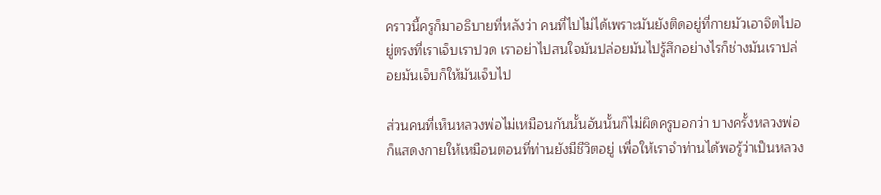คราวนี้ครูก็มาอธิบายที่หลังว่า คนที่ไปไม่ได้เพราะมันยังติดอยู่ที่กายมัวเอาจิตไปอยู่ตรงที่เราเจ็บเราปวด เราอย่าไปสนใจมันปล่อยมันไปรู้สึกอย่างไรก็ช่างมันเราปล่อยมันเจ็บก็ให้มันเจ็บไป

ส่วนคนที่เห็นหลวงพ่อไม่เหมือนกันนั้นอันนั้นก็ไม่ผิดครูบอกว่า บางครั้งหลวงพ่อก็แสดงกายให้เหมือนตอนที่ท่านยังมีชีวิตอยู่ เพื่อให้เราจำท่านได้พอรู้ว่าเป็นหลวง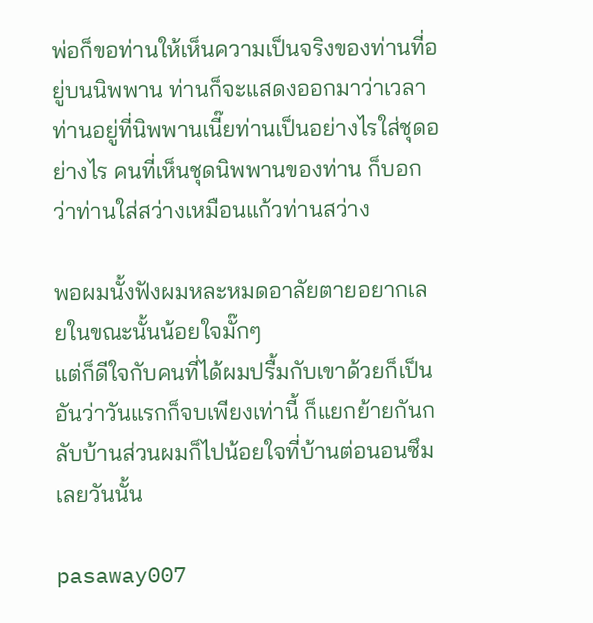พ่อก็ขอท่านให้เห็นความเป็นจริงของท่านที่อยู่บนนิพพาน ท่านก็จะแสดงออกมาว่าเวลาท่านอยู่ที่นิพพานเนี๊ยท่านเป็นอย่างไรใส่ชุดอย่างไร คนที่เห็นชุดนิพพานของท่าน ก็บอกว่าท่านใส่สว่างเหมือนแก้วท่านสว่าง

พอผมนั้งฟังผมหละหมดอาลัยตายอยากเลยในขณะนั้นน้อยใจมั๊กๆ
แต่ก็ดีใจกับคนที่ได้ผมปรื้มกับเขาด้วยก็เป็นอันว่าวันแรกก็จบเพียงเท่านี้ ก็แยกย้ายกันกลับบ้านส่วนผมก็ไปน้อยใจที่บ้านต่อนอนซึมเลยวันนั้น

pasaway007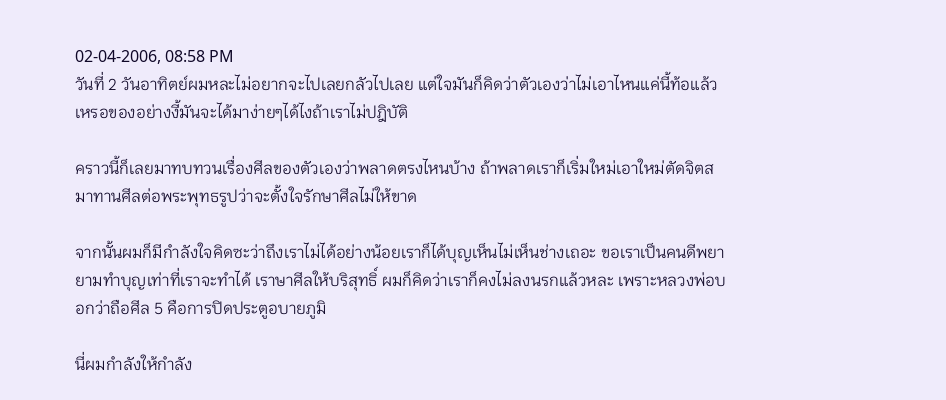02-04-2006, 08:58 PM
วันที่ 2 วันอาทิตย์ผมหละไม่อยากจะไปเลยกลัวไปเลย แต่ใจมันก็คิดว่าตัวเองว่าไม่เอาไหนแค่นี้ท้อแล้วเหรอของอย่างงี้มันจะได้มาง่ายๆได้ไงถ้าเราไม่ปฎิบัติ

คราวนี้ก็เลยมาทบทวนเรื่องศีลของตัวเองว่าพลาดตรงไหนบ้าง ถ้าพลาดเราก็เริ่มใหม่เอาใหม่ตัดจิตสมาทานศีลต่อพระพุทธรูปว่าจะตั้งใจรักษาศีลไม่ให้ขาด

จากนั้นผมก็มีกำลังใจคิดซะว่าถึงเราไม่ได้อย่างน้อยเราก็ได้บุญเห็นไม่เห็นช่างเถอะ ขอเราเป็นคนดีพยายามทำบุญเท่าที่เราจะทำได้ เราษาศีลให้บริสุทธิ์ ผมก็คิดว่าเราก็คงไม่ลงนรกแล้วหละ เพราะหลวงพ่อบอกว่าถือศีล 5 คือการปิดประตูอบายภูมิ

นี่ผมกำลังให้กำลัง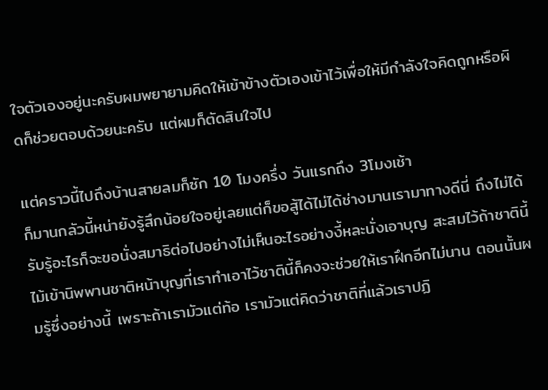ใจตัวเองอยู่นะครับผมพยายามคิดให้เข้าข้างตัวเองเข้าไว้เพื่อให้มีกำลังใจคิดถูกหรือผิดก็ช่วยตอบด้วยนะครับ แต่ผมก็ตัดสินใจไป

แต่คราวนี้ไปถึงบ้านสายลมก็ซัก 10 โมงครึ่ง วันแรกถึง 3โมงเช้า
ก็มานกลัวนี้หน่ายังรู้สึกน้อยใจอยู่เลยแต่ก็ขอสู้ได้ไม่ได้ช่างมานเรามาทางดีนี่ ถึงไม่ได้รับรู้อะไรก็จะขอนั่งสมาธิต่อไปอย่างไม่เห็นอะไรอย่างงี้หละนั่งเอาบุญ สะสมไว้ถ้าชาตินี้ไม้เข้านิพพานชาติหน้าบุญที่เราทำเอาไว้ชาตินี้ก็คงจะช่วยให้เราฝึกอีกไม่นาน ตอนนั้นผมรู้ซึ่งอย่างนี้ เพราะถ้าเรามัวแต่ท้อ เรามัวแต่คิดว่าชาติที่แล้วเราปฏิ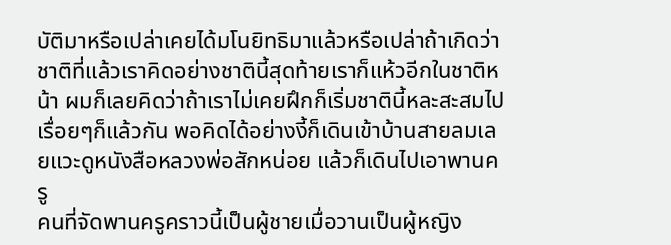บัติมาหรือเปล่าเคยได้มโนยิทธิมาแล้วหรือเปล่าถ้าเกิดว่าชาติที่แล้วเราคิดอย่างชาตินี้สุดท้ายเราก็แห้วอีกในชาติหน้า ผมก็เลยคิดว่าถ้าเราไม่เคยฝึกก็เริ่มชาตินี้หละสะสมไปเรื่อยๆก็แล้วกัน พอคิดได้อย่างงี้ก็เดินเข้าบ้านสายลมเลยแวะดูหนังสือหลวงพ่อสักหน่อย แล้วก็เดินไปเอาพานครู
คนที่จัดพานครูคราวนี้เป็นผู้ชายเมื่อวานเป็นผู้หญิง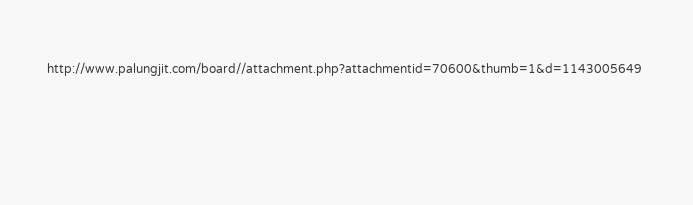http://www.palungjit.com/board//attachment.php?attachmentid=70600&thumb=1&d=1143005649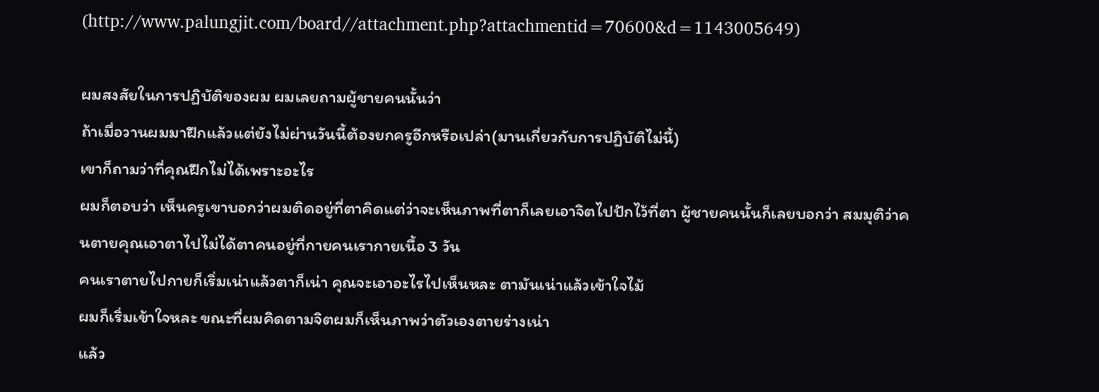(http://www.palungjit.com/board//attachment.php?attachmentid=70600&d=1143005649)

ผมสงสัยในการปฏิบัติของผม ผมเลยถามผู้ชายคนนั้นว่า
ถ้าเมื่อวานผมมาฝึกแล้วแต่ยังไม่ผ่านวันนี้ต้องยกครูอีกหรือเปล่า(มานเกี่ยวกับการปฏิบัติไม่นี้)
เขาก็ถามว่าที่คุณฝึกไม่ได้เพราะอะไร
ผมก็ตอบว่า เห็นครูเขาบอกว่าผมติดอยู่ที่ตาคิดแต่ว่าจะเห็นภาพที่ตาก็เลยเอาจิตไปปักไว้ที่ตา ผู้ชายคนนั้นก็เลยบอกว่า สมมุติว่าคนตายคุณเอาตาไปไม่ได้ตาคนอยู่ที่กายคนเรากายเนื้อ 3 วัน
คนเราตายไปกายก็เริ่มเน่าแล้วตาก็เน่า คุณจะเอาอะไรไปเห็นหละ ตามันเน่าแล้วเข้าใจไม้
ผมก็เริ่มเข้าใจหละ ขณะที่ผมคิดตามจิตผมก็เห็นภาพว่าตัวเองตายร่างเน่า
แล้ว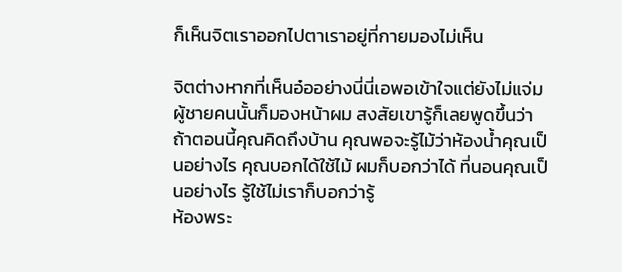ก็เห็นจิตเราออกไปตาเราอยู่ที่กายมองไม่เห็น

จิตต่างหากที่เห็นอ๋ออย่างนี่นี่เอพอเข้าใจแต่ยังไม่แจ่ม
ผู้ชายคนนั้นก็มองหน้าผม สงสัยเขารู้ก็เลยพูดขึ้นว่า ถ้าตอนนี้คุณคิดถึงบ้าน คุณพอจะรู้ไม้ว่าห้องน้ำคุณเป็นอย่างไร คุณบอกได้ใช้ไม้ ผมก็บอกว่าได้ ที่นอนคุณเป็นอย่างไร รู้ใช้ไม่เราก็บอกว่ารู้
ห้องพระ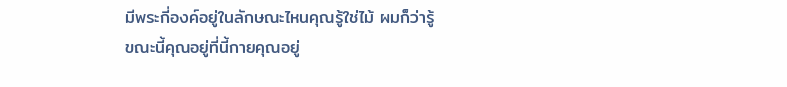มีพระกี่องค์อยู่ในลักษณะไหนคุณรู้ใช่ไม้ ผมก็ว่ารู้
ขณะนี้คุณอยู่ที่นี้กายคุณอยู่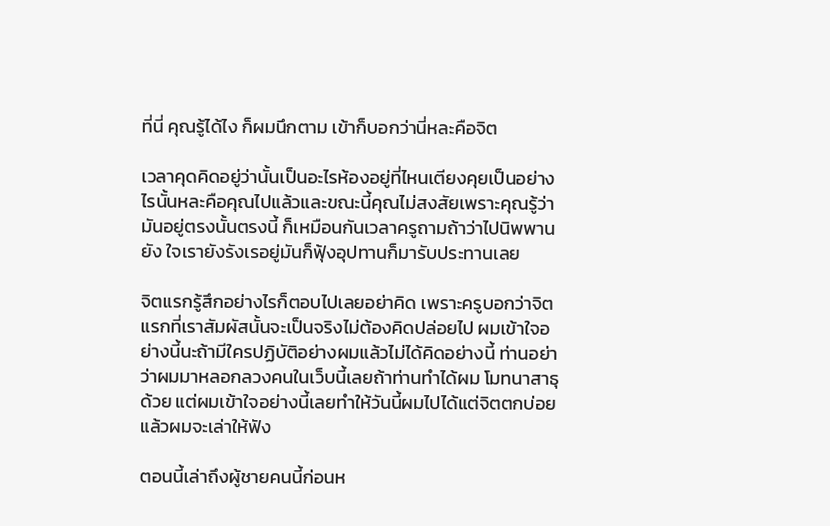ที่นี่ คุณรู้ได้ไง ก็ผมนึกตาม เข้าก็บอกว่านี่หละคือจิต

เวลาคุดคิดอยู่ว่านั้นเป็นอะไรห้องอยู่ที่ไหนเตียงคุยเป็นอย่างไรนั้นหละคือคุณไปแล้วและขณะนี้คุณไม่สงสัยเพราะคุณรู้ว่ามันอยู่ตรงนั้นตรงนี้ ก็เหมือนกันเวลาครูถามถ้าว่าไปนิพพานยัง ใจเรายังรังเรอยู่มันก็ฟุ้งอุปทานก็มารับประทานเลย

จิตแรกรู้สึกอย่างไรก็ตอบไปเลยอย่าคิด เพราะครูบอกว่าจิตแรกที่เราสัมผัสนั้นจะเป็นจริงไม่ต้องคิดปล่อยไป ผมเข้าใจอย่างนี้นะถ้ามีใครปฏิบัติอย่างผมแล้วไม่ได้คิดอย่างนี้ ท่านอย่าว่าผมมาหลอกลวงคนในเว็บนี้เลยถ้าท่านทำได้ผม โมทนาสาธุด้วย แต่ผมเข้าใจอย่างนี้เลยทำให้วันนี้ผมไปได้แต่จิตตกบ่อยแล้วผมจะเล่าให้ฟัง

ตอนนี้เล่าถึงผู้ชายคนนี้ก่อนห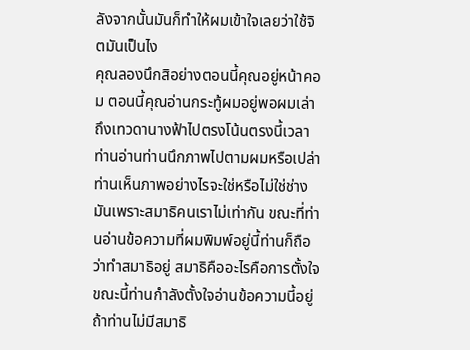ลังจากนั้นมันก็ทำให้ผมเข้าใจเลยว่าใช้จิตมันเป็นไง
คุณลองนึกสิอย่างตอนนี้คุณอยู่หน้าคอม ตอนนี้คุณอ่านกระทู้ผมอยู่พอผมเล่าถึงเทวดานางฟ้าไปตรงโน้นตรงนี้เวลาท่านอ่านท่านนึกภาพไปตามผมหรือเปล่า ท่านเห็นภาพอย่างไรจะใช่หรือไม่ใช่ช่างมันเพราะสมาธิคนเราไม่เท่ากัน ขณะที่ท่านอ่านข้อความที่ผมพิมพ์อยู่นี้ท่านก็ถือว่าทำสมาธิอยู่ สมาธิคืออะไรคือการตั้งใจ ขณะนี้ท่านกำลังตั้งใจอ่านข้อความนี้อยู่ ถ้าท่านไม่มีสมาธิ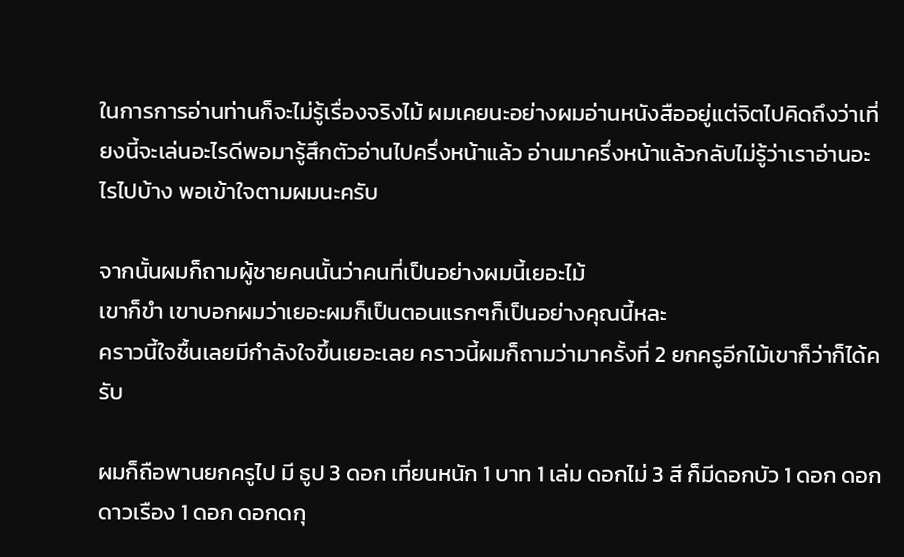ในการการอ่านท่านก็จะไม่รู้เรื่องจริงไม้ ผมเคยนะอย่างผมอ่านหนังสืออยู่แต่จิตไปคิดถึงว่าเที่ยงนี้จะเล่นอะไรดีพอมารู้สึกตัวอ่านไปครึ่งหน้าแล้ว อ่านมาครึ่งหน้าแล้วกลับไม่รู้ว่าเราอ่านอะไรไปบ้าง พอเข้าใจตามผมนะครับ

จากนั้นผมก็ถามผู้ชายคนนั้นว่าคนที่เป็นอย่างผมนี้เยอะไม้
เขาก็ขำ เขาบอกผมว่าเยอะผมก็เป็นตอนแรกๆก็เป็นอย่างคุณนี้หละ
คราวนี้ใจชื้นเลยมีกำลังใจขึ้นเยอะเลย คราวนี้ผมก็ถามว่ามาครั้งที่ 2 ยกครูอีกไม้เขาก็ว่าก็ได้ครับ

ผมก็ถือพานยกครูไป มี ธูป 3 ดอก เที่ยนหนัก 1 บาท 1 เล่ม ดอกไม่ 3 สี ก็มีดอกบัว 1 ดอก ดอกดาวเรือง 1 ดอก ดอกดกุ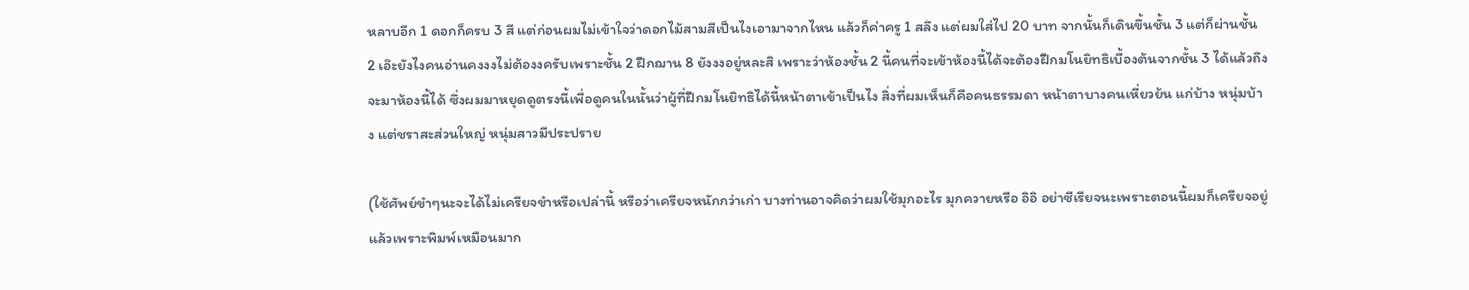หลาบอีก 1 ดอกก็ครบ 3 สี แต่ก่อนผมไม่เข้าใจว่าดอกไม้สามสีเป็นไงเอามาจากไหน แล้วก็ค่าครู 1 สลึง แต่ผมใส่ไป 20 บาท จากนั้นก็เดินขึ้นชั้น 3 แต่ก็ผ่านชั้น 2 เอ๊ะยังไงคนอ่านคงงงไม่ต้องงครับเพราะชั้น 2 ฝึกฌาน 8 ยังงงอยู่หละสิ เพราะว่าห้องชั้น 2 นี้คนที่จะเข้าห้องนี้ได้จะต้องฝึกมโนยิทธิเบื้องต้นจากชั้น 3 ได้แล้วถึงจะมาห้องนี้ได้ ซึ่งผมมาหยุดดูตรงนี้เพื่อดูคนในนั้นว่าผู้ที่ฝึกมโนยิทธิได้นี้หน้าตาเข้าเป็นไง สิ่งที่ผมเห็นก็คือคนธรรมดา หน้าตาบางคนเหี่ยวย้น แก่บ้าง หนุ่มบ้าง แต่ชราสะส่วนใหญ่ หนุ่มสาวมีประปราย

(ใช้ศัพย์ขำๆนะจะได้ไม่เครียจขำหรือเปล่านี้ หรือว่าเครียจหนักกว่าเก่า บางท่านอาจคิดว่าผมใช้มุกอะไร มุกควายหรือ อิอิ อย่าซีเรียจนะเพราะตอนนี้ผมก็เครียจอยู่แล้วเพราะพิมพ์เหมือนมาก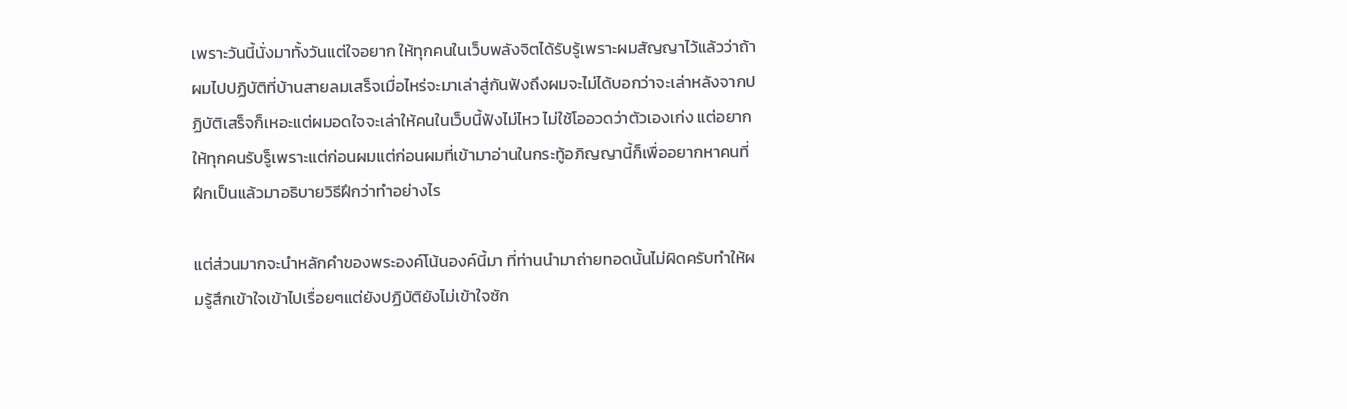เพราะวันนี้นั่งมาทั้งวันแต่ใจอยาก ให้ทุกคนในเว็บพลังจิตได้รับรู้เพราะผมสัญญาไว้แล้วว่าถ้าผมไปปฏิบัติที่บ้านสายลมเสร็จเมื่อไหร่จะมาเล่าสู่กันฟังถึงผมจะไม่ได้บอกว่าจะเล่าหลังจากปฏิบัติเสร็จก็เหอะแต่ผมอดใจจะเล่าให้คนในเว็บนี้ฟังไม่ไหว ไม่ใช้โออวดว่าตัวเองเก่ง แต่อยากให้ทุกคนรับรู็เพราะแต่ก่อนผมแต่ก่อนผมที่เข้ามาอ่านในกระทู้อภิญญานี้ก็เพื่ออยากหาคนที่ฝึกเป็นแล้วมาอธิบายวิธีฝึกว่าทำอย่างไร

แต่ส่วนมากจะนำหลักคำของพระองค์โน้นองค์นี้มา ที่ท่านนำมาถ่ายทอดนั้นไม่ผิดครับทำให้ผมรู้สึกเข้าใจเข้าไปเรื่อยๆแต่ยังปฏิบัติยังไม่เข้าใจซัก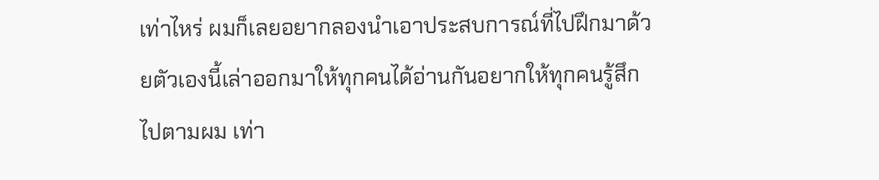เท่าไหร่ ผมก็เลยอยากลองนำเอาประสบการณ์ที่ไปฝึกมาด้วยตัวเองนี้เล่าออกมาให้ทุกคนได้อ่านกันอยากให้ทุกคนรู้สึกไปตามผม เท่า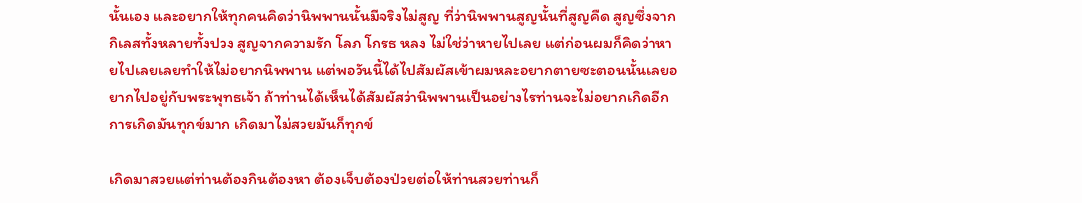นั้นเอง และอยากให้ทุกคนคิดว่านิพพานนั้นมีจริงไม่สูญ ที่ว่านิพพานสูญนั้นที่สูญคืด สูญซึ่งจากกิเลสทั้งหลายทั้งปวง สูญจากความรัก โลภ โกรธ หลง ไม่ใช่ว่าหายไปเลย แต่ก่อนผมก็คิดว่าหายไปเลยเลยทำให้ไม่อยากนิพพาน แต่พอวันนี้ได้ไปสัมผัสเข้าผมหละอยากตายซะตอนนั้นเลยอยากไปอยู่กับพระพุทธเจ้า ถ้าท่านได้เห็นได้สัมผัสว่านิพพานเป็นอย่างไรท่านจะไม่อยากเกิดอีก การเกิดมันทุกข์มาก เกิดมาไม่สวยมันก็ทุกข์

เกิดมาสวยแต่ท่านต้องกินต้องหา ต้องเจ็บต้องป่วยต่อให้ท่านสวยท่านก็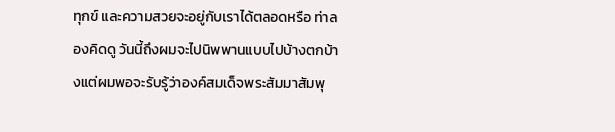ทุกข์ และความสวยจะอยู่กับเราได้ตลอดหรือ ท่าลองคิดดู วันนี้ถึงผมจะไปนิพพานแบบไปบ้างตกบ้างแต่ผมพอจะรับรู้ว่าองค์สมเด็จพระสัมมาสัมพุ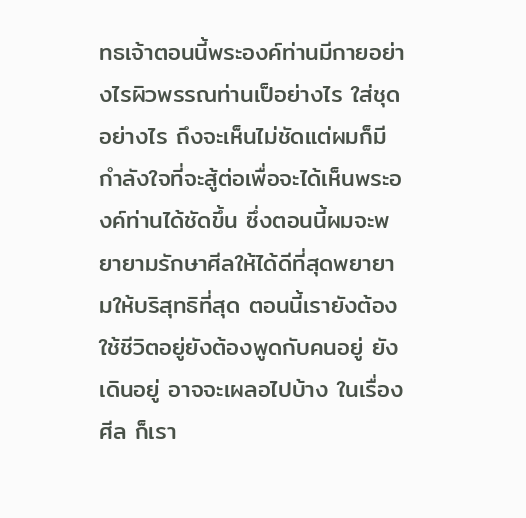ทธเจ้าตอนนี้พระองค์ท่านมีกายอย่างไรผิวพรรณท่านเป็อย่างไร ใส่ชุดอย่างไร ถึงจะเห็นไม่ชัดแต่ผมก็มีกำลังใจที่จะสู้ต่อเพื่อจะได้เห็นพระองค์ท่านได้ชัดขึ้น ซึ่งตอนนี้ผมจะพยายามรักษาศีลให้ได้ดีที่สุดพยายามให้บริสุทธิที่สุด ตอนนี้เรายังต้องใช้ชีวิตอยู่ยังต้องพูดกับคนอยู่ ยังเดินอยู่ อาจจะเผลอไปบ้าง ในเรื่องศีล ก็เรา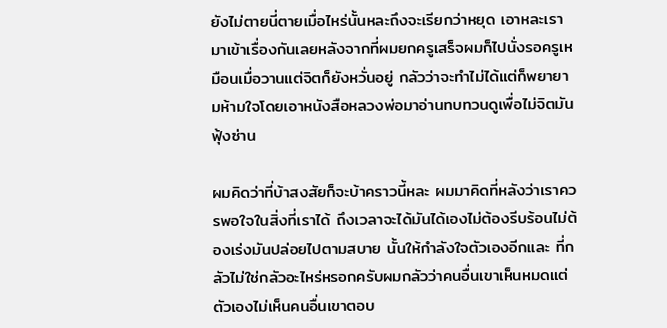ยังไม่ตายนี่ตายเมื่อไหร่นั้นหละถึงจะเรียกว่าหยุด เอาหละเรามาเข้าเรื่องกันเลยหลังจากที่ผมยกครูเสร็จผมก็ไปนั่งรอครูเหมือนเมื่อวานแต่จิตก็ยังหวั่นอยู่ กลัวว่าจะทำไม่ได้แต่ก็พยายามห้ามใจโดยเอาหนังสือหลวงพ่อมาอ่านทบทวนดูเพื่อไม่จิตมันฟุ้งซ่าน

ผมคิดว่าที่บ้าสงสัยก็จะบ้าคราวนี้หละ ผมมาคิดที่หลังว่าเราควรพอใจในสิ่งที่เราได้ ถึงเวลาจะได้มันได้เองไม่ต้องรีบร้อนไม่ต้องเร่งมันปล่อยไปตามสบาย นั้นให้กำลังใจตัวเองอีกและ ที่กลัวไม่ใช่กลัวอะไหร่หรอกครับผมกลัวว่าคนอื่นเขาเห็นหมดแต่ตัวเองไม่เห็นคนอื่นเขาตอบ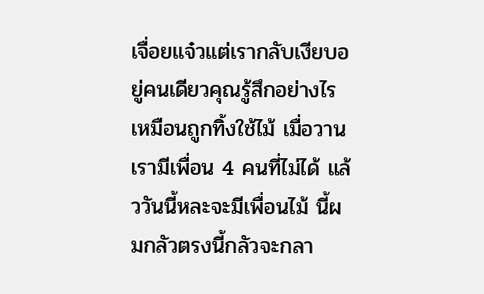เจื่อยแจ๋วแต่เรากลับเงียบอยู่คนเดียวคุณรู้สึกอย่างไรเหมือนถูกทิ้งใช้ไม้ เมื่อวานเรามีเพื่อน 4 คนที่ไม่ได้ แล้ววันนี้หละจะมีเพื่อนไม้ นี้ผมกลัวตรงนี้กลัวจะกลา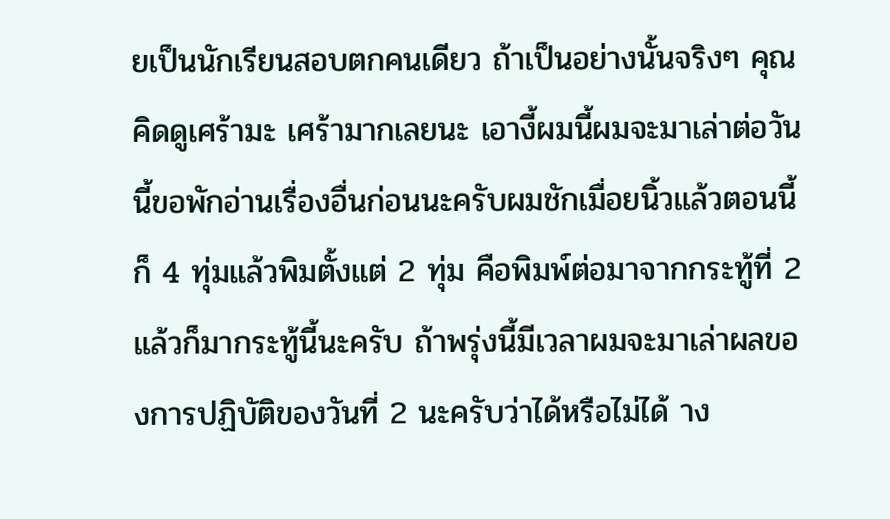ยเป็นนักเรียนสอบตกคนเดียว ถ้าเป็นอย่างนั้นจริงๆ คุณคิดดูเศร้ามะ เศร้ามากเลยนะ เอางี้ผมนี้ผมจะมาเล่าต่อวันนี้ขอพักอ่านเรื่องอื่นก่อนนะครับผมชักเมื่อยนิ้วแล้วตอนนี้ก็ 4 ทุ่มแล้วพิมตั้งแต่ 2 ทุ่ม คือพิมพ์ต่อมาจากกระทู้ที่ 2 แล้วก็มากระทู้นี้นะครับ ถ้าพรุ่งนี้มีเวลาผมจะมาเล่าผลของการปฏิบัติของวันที่ 2 นะครับว่าได้หรือไม่ได้ าง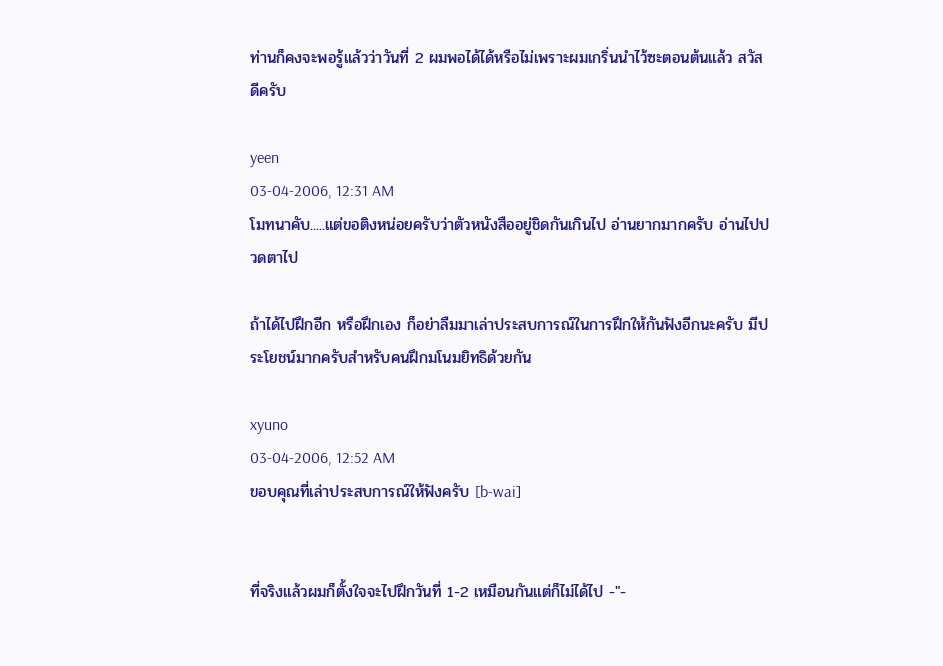ท่านก็คงจะพอรู้แล้วว่าวันที่ 2 ผมพอได้ได้หรือไม่เพราะผมเกริ่นนำไว้ซะตอนต้นแล้ว สวัสดีครับ

yeen
03-04-2006, 12:31 AM
โมทนาคับ.....แต่ขอติงหน่อยครับว่าตัวหนังสืออยู่ชิดกันเกินไป อ่านยากมากครับ อ่านไปปวดตาไป

ถ้าได้ไปฝึกอีก หรือฝึกเอง ก็อย่าลืมมาเล่าประสบการณ์ในการฝึกให้กันฟังอีกนะครับ มีประโยชน์มากครับสำหรับคนฝึกมโนมยิทธิด้วยกัน

xyuno
03-04-2006, 12:52 AM
ขอบคุณที่เล่าประสบการณ์ให้ฟังครับ [b-wai]


ที่จริงแล้วผมก็ตั้งใจจะไปฝึกวันที่ 1-2 เหมือนกันแต่ก็ไม่ได้ไป -"-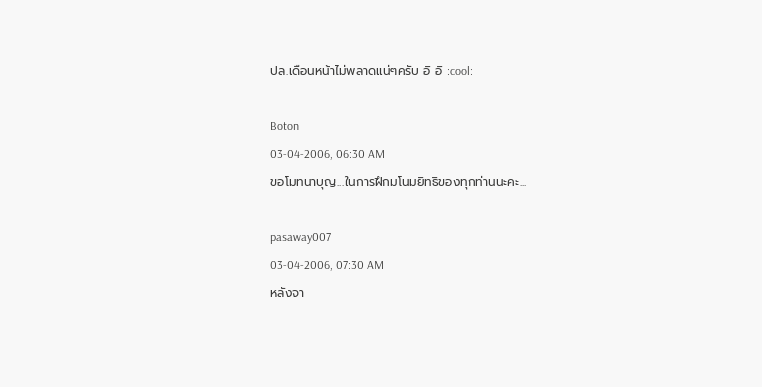ปล.เดือนหน้าไม่พลาดแน่ๆครับ อิ อิ :cool:

Boton
03-04-2006, 06:30 AM
ขอโมทนาบุญ...ในการฝึกมโนมยิทธิของทุกท่านนะคะ...

pasaway007
03-04-2006, 07:30 AM
หลังจา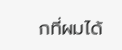กที่ผมได้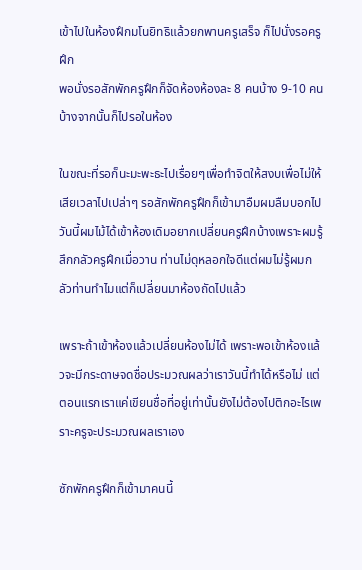เข้าไปในห้องฝึกมโนยิทธิแล้วยกพานครูเสร็จ ก็ไปนั่งรอครูฝึก
พอนั่งรอสักพักครูฝึกก็จัดห้องห้องละ 8 คนบ้าง 9-10 คนบ้างจากนั้นก็ไปรอในห้อง

ในขณะที่รอก็นะมะพะธะไปเรื่อยๆเพื่อทำจิตให้สงบเพื่อไม่ให้เสียเวลาไปเปล่าๆ รอสักพักครูฝึกก็เข้ามาอืมผมลืมบอกไปวันนี้ผมไม้ได้เข้าห้องเดิมอยากเปลี่ยนครูฝึกบ้างเพราะผมรู้สึกกลัวครูฝึกเมื่อวาน ท่านไม่ดุหลอกใจดีแต่ผมไม่รู้ผมกลัวท่านทำไมแต่ก็เปลี่ยนมาห้องถัดไปแล้ว

เพราะถ้าเข้าห้องแล้วเปลี่ยนห้องไม่ได้ เพราะพอเข้าห้องแล้วจะมีกระดาษจดชื่อประมวณผลว่าเราวันนี้ทำได้หรือไม่ แต่ตอนแรกเราแค่เขียนชื่อที่อยู่เท่านั้นยังไม่ต้องไปติกอะไรเพราะครูจะประมวณผลเราเอง

ซักพักครูฝึกก็เข้ามาคนนี้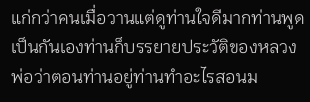แก่กว่าคนเมื่อวานแต่ดูท่านใจดีมากท่านพูดเป็นกันเองท่านก็บรรยายประวัติของหลวงพ่อว่าตอนท่านอยู่ท่านทำอะไรสอนม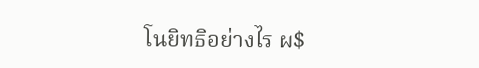โนยิทธิอย่างไร ผ$